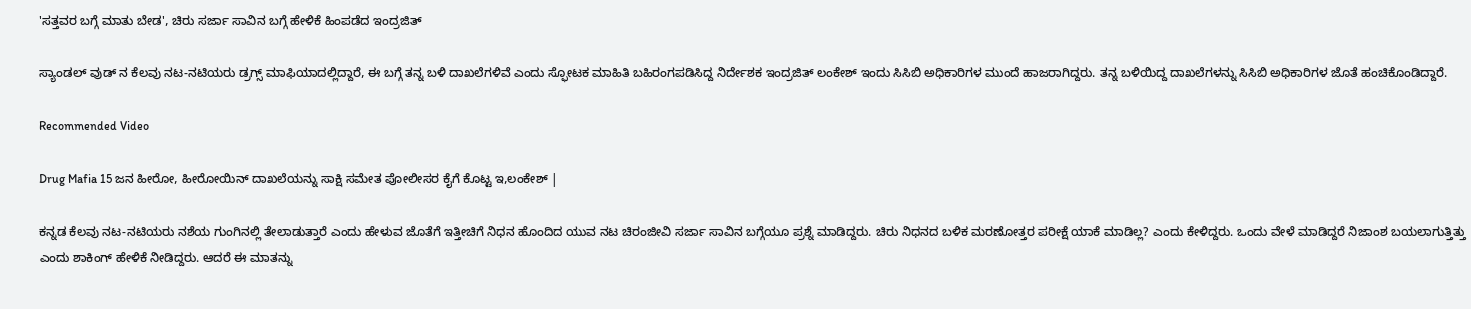'ಸತ್ತವರ ಬಗ್ಗೆ ಮಾತು ಬೇಡ', ಚಿರು ಸರ್ಜಾ ಸಾವಿನ ಬಗ್ಗೆ ಹೇಳಿಕೆ ಹಿಂಪಡೆದ ಇಂದ್ರಜಿತ್

ಸ್ಯಾಂಡಲ್ ವುಡ್ ನ ಕೆಲವು ನಟ-ನಟಿಯರು ಡ್ರಗ್ಸ್ ಮಾಫಿಯಾದಲ್ಲಿದ್ದಾರೆ, ಈ ಬಗ್ಗೆ ತನ್ನ ಬಳಿ ದಾಖಲೆಗಳಿವೆ ಎಂದು ಸ್ಫೋಟಕ ಮಾಹಿತಿ ಬಹಿರಂಗಪಡಿಸಿದ್ದ ನಿರ್ದೇಶಕ ಇಂದ್ರಜಿತ್ ಲಂಕೇಶ್ ಇಂದು ಸಿಸಿಬಿ ಅಧಿಕಾರಿಗಳ ಮುಂದೆ ಹಾಜರಾಗಿದ್ದರು. ತನ್ನ ಬಳಿಯಿದ್ದ ದಾಖಲೆಗಳನ್ನು ಸಿಸಿಬಿ ಅಧಿಕಾರಿಗಳ ಜೊತೆ ಹಂಚಿಕೊಂಡಿದ್ದಾರೆ.

Recommended Video

Drug Mafia 15 ಜನ ಹೀರೋ, ಹೀರೋಯಿನ್ ದಾಖಲೆಯನ್ನು ಸಾಕ್ಷಿ ಸಮೇತ ಪೋಲೀಸರ ಕೈಗೆ ಕೊಟ್ಟ ಇ,ಲಂಕೇಶ್ |

ಕನ್ನಡ ಕೆಲವು ನಟ-ನಟಿಯರು ನಶೆಯ ಗುಂಗಿನಲ್ಲಿ ತೇಲಾಡುತ್ತಾರೆ ಎಂದು ಹೇಳುವ ಜೊತೆಗೆ ಇತ್ತೀಚಿಗೆ ನಿಧನ ಹೊಂದಿದ ಯುವ ನಟ ಚಿರಂಜೀವಿ ಸರ್ಜಾ ಸಾವಿನ ಬಗ್ಗೆಯೂ ಪ್ರಶ್ನೆ ಮಾಡಿದ್ದರು. ಚಿರು ನಿಧನದ ಬಳಿಕ ಮರಣೋತ್ತರ ಪರೀಕ್ಷೆ ಯಾಕೆ ಮಾಡಿಲ್ಲ? ಎಂದು ಕೇಳಿದ್ದರು. ಒಂದು ವೇಳೆ ಮಾಡಿದ್ದರೆ ನಿಜಾಂಶ ಬಯಲಾಗುತ್ತಿತ್ತು ಎಂದು ಶಾಕಿಂಗ್ ಹೇಳಿಕೆ ನೀಡಿದ್ದರು. ಆದರೆ ಈ ಮಾತನ್ನು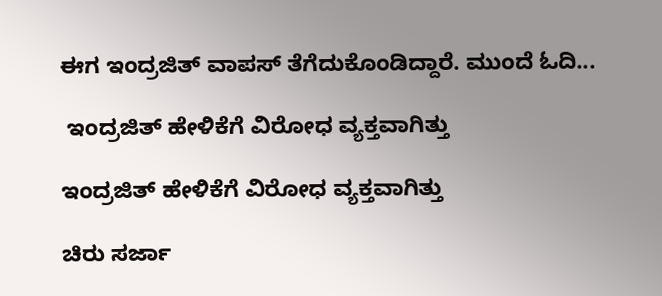ಈಗ ಇಂದ್ರಜಿತ್ ವಾಪಸ್ ತೆಗೆದುಕೊಂಡಿದ್ದಾರೆ. ಮುಂದೆ ಓದಿ...

 ಇಂದ್ರಜಿತ್ ಹೇಳಿಕೆಗೆ ವಿರೋಧ ವ್ಯಕ್ತವಾಗಿತ್ತು

ಇಂದ್ರಜಿತ್ ಹೇಳಿಕೆಗೆ ವಿರೋಧ ವ್ಯಕ್ತವಾಗಿತ್ತು

ಚಿರು ಸರ್ಜಾ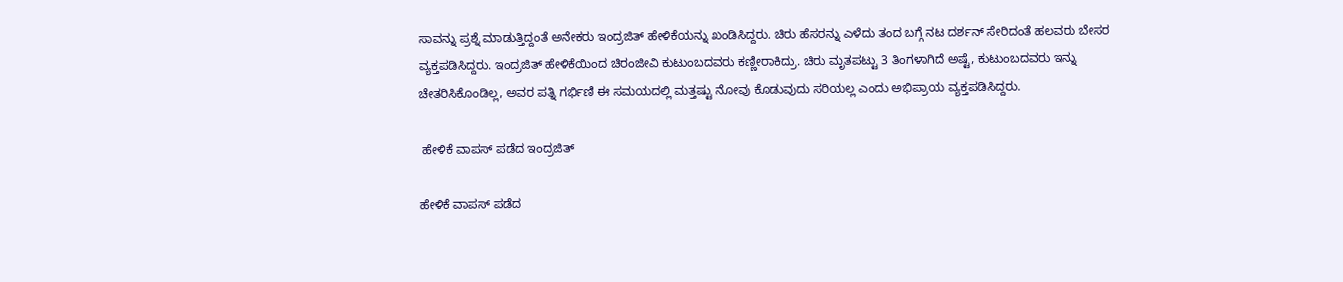ಸಾವನ್ನು ಪ್ರಶ್ನೆ ಮಾಡುತ್ತಿದ್ದಂತೆ ಅನೇಕರು ಇಂದ್ರಜಿತ್ ಹೇಳಿಕೆಯನ್ನು ಖಂಡಿಸಿದ್ದರು. ಚಿರು ಹೆಸರನ್ನು ಎಳೆದು ತಂದ ಬಗ್ಗೆ ನಟ ದರ್ಶನ್ ಸೇರಿದಂತೆ ಹಲವರು ಬೇಸರ ವ್ಯಕ್ತಪಡಿಸಿದ್ದರು. ಇಂದ್ರಜಿತ್ ಹೇಳಿಕೆಯಿಂದ ಚಿರಂಜೀವಿ ಕುಟುಂಬದವರು ಕಣ್ಣೀರಾಕಿದ್ರು. ಚಿರು ಮೃತಪಟ್ಟು 3 ತಿಂಗಳಾಗಿದೆ ಅಷ್ಟೆ, ಕುಟುಂಬದವರು ಇನ್ನು ಚೇತರಿಸಿಕೊಂಡಿಲ್ಲ, ಅವರ ಪತ್ನಿ ಗರ್ಭಿಣಿ ಈ ಸಮಯದಲ್ಲಿ ಮತ್ತಷ್ಟು ನೋವು ಕೊಡುವುದು ಸರಿಯಲ್ಲ ಎಂದು ಅಭಿಪ್ರಾಯ ವ್ಯಕ್ತಪಡಿಸಿದ್ದರು.

 ಹೇಳಿಕೆ ವಾಪಸ್ ಪಡೆದ ಇಂದ್ರಜಿತ್

ಹೇಳಿಕೆ ವಾಪಸ್ ಪಡೆದ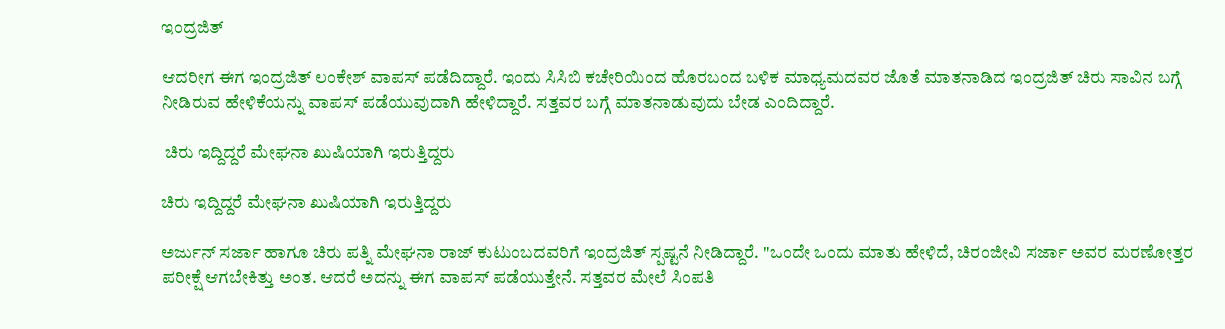ಇಂದ್ರಜಿತ್

ಆದರೀಗ ಈಗ ಇಂದ್ರಜಿತ್ ಲಂಕೇಶ್ ವಾಪಸ್ ಪಡೆದಿದ್ದಾರೆ. ಇಂದು ಸಿಸಿಬಿ ಕಚೇರಿಯಿಂದ ಹೊರಬಂದ ಬಳಿಕ ಮಾಧ್ಯಮದವರ ಜೊತೆ ಮಾತನಾಡಿದ ಇಂದ್ರಜಿತ್ ಚಿರು ಸಾವಿನ ಬಗ್ಗೆ ನೀಡಿರುವ ಹೇಳಿಕೆಯನ್ನು ವಾಪಸ್ ಪಡೆಯುವುದಾಗಿ ಹೇಳಿದ್ದಾರೆ. ಸತ್ತವರ ಬಗ್ಗೆ ಮಾತನಾಡುವುದು ಬೇಡ ಎಂದಿದ್ದಾರೆ.

 ಚಿರು ಇದ್ದಿದ್ದರೆ ಮೇಘನಾ ಖುಷಿಯಾಗಿ ಇರುತ್ತಿದ್ದರು

ಚಿರು ಇದ್ದಿದ್ದರೆ ಮೇಘನಾ ಖುಷಿಯಾಗಿ ಇರುತ್ತಿದ್ದರು

ಅರ್ಜುನ್ ಸರ್ಜಾ ಹಾಗೂ ಚಿರು ಪತ್ನಿ ಮೇಘನಾ ರಾಜ್ ಕುಟುಂಬದವರಿಗೆ ಇಂದ್ರಜಿತ್ ಸ್ಪಷ್ಟನೆ ನೀಡಿದ್ದಾರೆ. "ಒಂದೇ ಒಂದು ಮಾತು ಹೇಳಿದೆ, ಚಿರಂಜೀವಿ ಸರ್ಜಾ ಅವರ ಮರಣೋತ್ತರ ಪರೀಕ್ಷೆ ಆಗಬೇಕಿತ್ತು ಅಂತ. ಆದರೆ ಅದನ್ನು ಈಗ ವಾಪಸ್ ಪಡೆಯುತ್ತೇನೆ. ಸತ್ತವರ ಮೇಲೆ ಸಿಂಪತಿ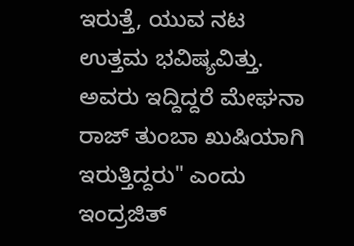ಇರುತ್ತೆ, ಯುವ ನಟ ಉತ್ತಮ ಭವಿಷ್ಯವಿತ್ತು. ಅವರು ಇದ್ದಿದ್ದರೆ ಮೇಘನಾ ರಾಜ್ ತುಂಬಾ ಖುಷಿಯಾಗಿ ಇರುತ್ತಿದ್ದರು" ಎಂದು ಇಂದ್ರಜಿತ್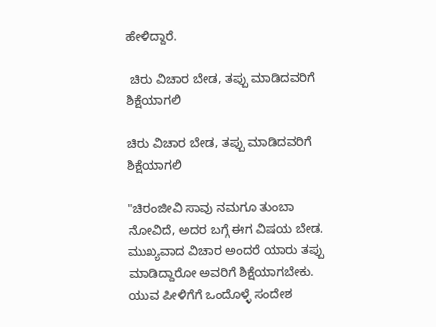ಹೇಳಿದ್ದಾರೆ.

 ಚಿರು ವಿಚಾರ ಬೇಡ, ತಪ್ಪು ಮಾಡಿದವರಿಗೆ ಶಿಕ್ಷೆಯಾಗಲಿ

ಚಿರು ವಿಚಾರ ಬೇಡ, ತಪ್ಪು ಮಾಡಿದವರಿಗೆ ಶಿಕ್ಷೆಯಾಗಲಿ

"ಚಿರಂಜೀವಿ ಸಾವು ನಮಗೂ ತುಂಬಾ ನೋವಿದೆ, ಅದರ ಬಗ್ಗೆ ಈಗ ವಿಷಯ ಬೇಡ. ಮುಖ್ಯವಾದ ವಿಚಾರ ಅಂದರೆ ಯಾರು ತಪ್ಪು ಮಾಡಿದ್ದಾರೋ ಅವರಿಗೆ ಶಿಕ್ಷೆಯಾಗಬೇಕು. ಯುವ ಪೀಳಿಗೆಗೆ ಒಂದೊಳ್ಳೆ ಸಂದೇಶ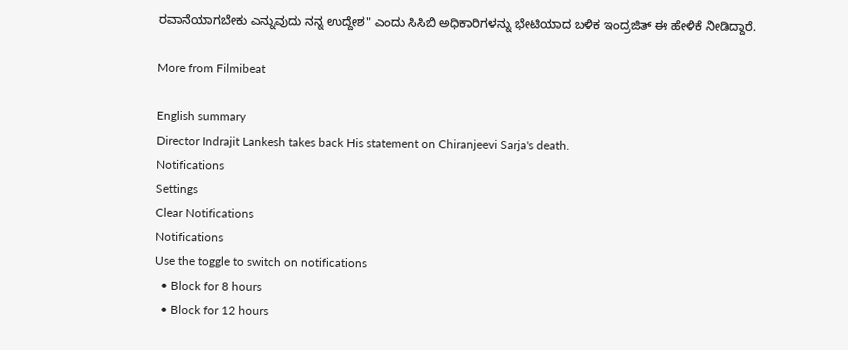ರವಾನೆಯಾಗಬೇಕು ಎನ್ನುವುದು ನನ್ನ ಉದ್ದೇಶ" ಎಂದು ಸಿಸಿಬಿ ಅಧಿಕಾರಿಗಳನ್ನು ಭೇಟಿಯಾದ ಬಳಿಕ ಇಂದ್ರಜಿತ್ ಈ ಹೇಳಿಕೆ ನೀಡಿದ್ದಾರೆ.

More from Filmibeat

English summary
Director Indrajit Lankesh takes back His statement on Chiranjeevi Sarja's death.
Notifications
Settings
Clear Notifications
Notifications
Use the toggle to switch on notifications
  • Block for 8 hours
  • Block for 12 hours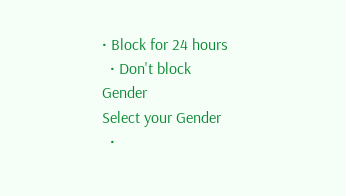• Block for 24 hours
  • Don't block
Gender
Select your Gender
  •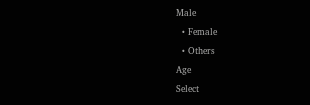Male
  • Female
  • Others
Age
Select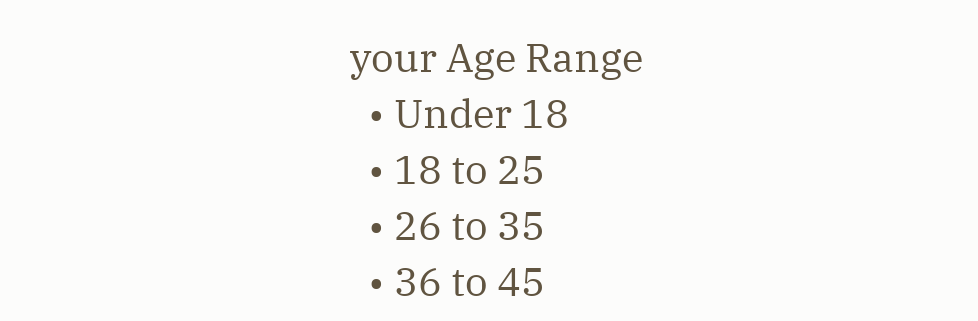your Age Range
  • Under 18
  • 18 to 25
  • 26 to 35
  • 36 to 45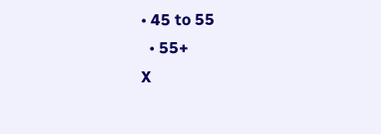• 45 to 55
  • 55+
X